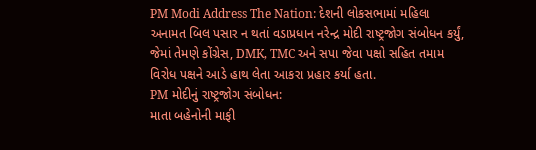PM Modi Address The Nation: દેશની લોકસભામાં મહિલા અનામત બિલ પસાર ન થતાં વડાપ્રધાન નરેન્દ્ર મોદી રાષ્ટ્રજોગ સંબોધન કર્યું, જેમાં તેમણે કોંગ્રેસ, DMK, TMC અને સપા જેવા પક્ષો સહિત તમામ વિરોધ પક્ષને આડે હાથ લેતા આકરા પ્રહાર કર્યા હતા.
PM મોદીનું રાષ્ટ્રજોગ સંબોધન:
માતા બહેનોની માફી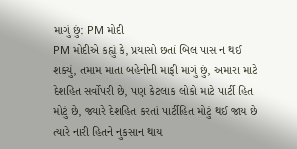માગું છું: PM મોદી
PM મોદીએ કહ્યું કે, પ્રયાસો છતાં બિલ પાસ ન થઈ શક્યું, તમામ માતા બહેનોની માફી માગું છું, અમારા માટે દેશહિત સર્વોપરી છે, પણ કેટલાક લોકો માટે પાર્ટી હિત મોટું છે, જ્યારે દેશહિત કરતાં પાર્ટીહિત મોટું થઈ જાય છે ત્યારે નારી હિતને નુકસાન થાય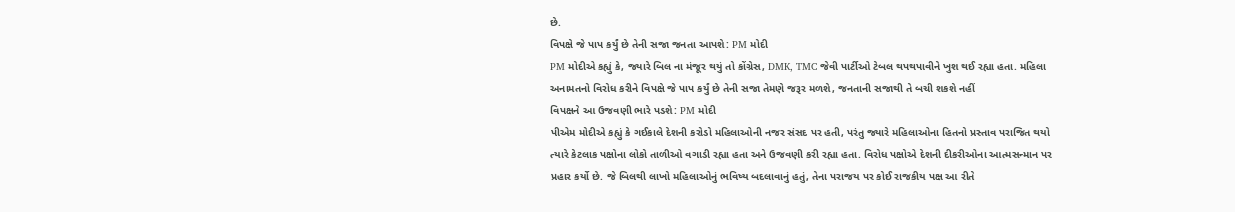છે.
વિપક્ષે જે પાપ કર્યું છે તેની સજા જનતા આપશે: PM મોદી
PM મોદીએ કહ્યું કે, જ્યારે બિલ ના મંજૂર થયું તો કોંગ્રેસ, DMK, TMC જેવી પાર્ટીઓ ટેબલ થપથપાવીને ખુશ થઈ રહ્યા હતા. મહિલા અનામતનો વિરોધ કરીને વિપક્ષે જે પાપ કર્યું છે તેની સજા તેમણે જરૂર મળશે, જનતાની સજાથી તે બચી શકશે નહીં
વિપક્ષને આ ઉજવણી ભારે પડશે: PM મોદી
પીએમ મોદીએ કહ્યું કે ગઈકાલે દેશની કરોડો મહિલાઓની નજર સંસદ પર હતી, પરંતુ જ્યારે મહિલાઓના હિતનો પ્રસ્તાવ પરાજિત થયો ત્યારે કેટલાક પક્ષોના લોકો તાળીઓ વગાડી રહ્યા હતા અને ઉજવણી કરી રહ્યા હતા. વિરોધ પક્ષોએ દેશની દીકરીઓના આત્મસન્માન પર પ્રહાર કર્યો છે. જે બિલથી લાખો મહિલાઓનું ભવિષ્ય બદલાવાનું હતું, તેના પરાજય પર કોઈ રાજકીય પક્ષ આ રીતે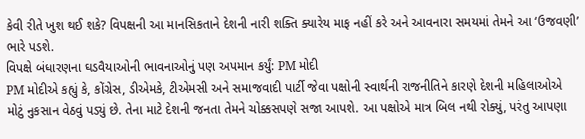કેવી રીતે ખુશ થઈ શકે? વિપક્ષની આ માનસિકતાને દેશની નારી શક્તિ ક્યારેય માફ નહીં કરે અને આવનારા સમયમાં તેમને આ ‘ઉજવણી’ ભારે પડશે.
વિપક્ષે બંધારણના ઘડવૈયાઓની ભાવનાઓનું પણ અપમાન કર્યું: PM મોદી
PM મોદીએ કહ્યું કે, કોંગ્રેસ, ડીએમકે, ટીએમસી અને સમાજવાદી પાર્ટી જેવા પક્ષોની સ્વાર્થની રાજનીતિને કારણે દેશની મહિલાઓએ મોટું નુકસાન વેઠવું પડ્યું છે. તેના માટે દેશની જનતા તેમને ચોક્કસપણે સજા આપશે. આ પક્ષોએ માત્ર બિલ નથી રોક્યું, પરંતુ આપણા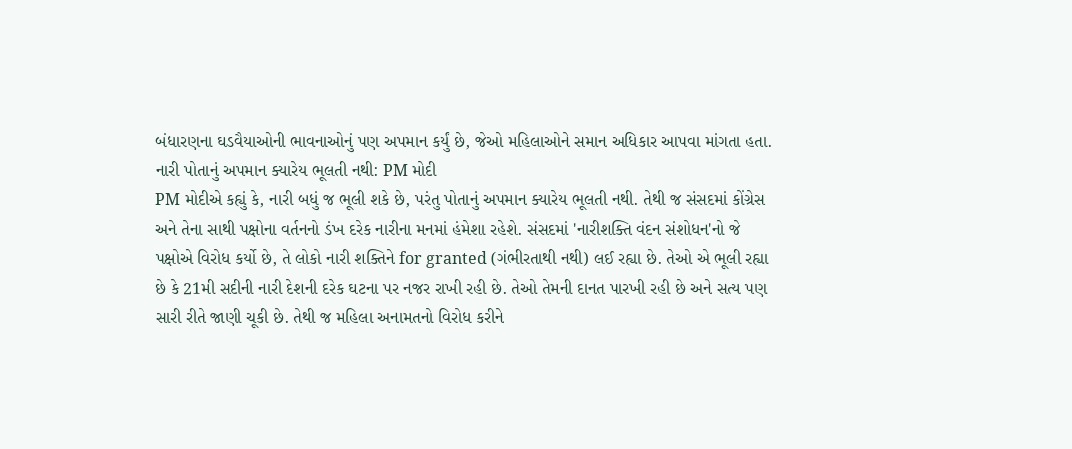બંધારણના ઘડવૈયાઓની ભાવનાઓનું પણ અપમાન કર્યું છે, જેઓ મહિલાઓને સમાન અધિકાર આપવા માંગતા હતા.
નારી પોતાનું અપમાન ક્યારેય ભૂલતી નથી: PM મોદી
PM મોદીએ કહ્યું કે, નારી બધું જ ભૂલી શકે છે, પરંતુ પોતાનું અપમાન ક્યારેય ભૂલતી નથી. તેથી જ સંસદમાં કોંગ્રેસ અને તેના સાથી પક્ષોના વર્તનનો ડંખ દરેક નારીના મનમાં હંમેશા રહેશે. સંસદમાં 'નારીશક્તિ વંદન સંશોધન'નો જે પક્ષોએ વિરોધ કર્યો છે, તે લોકો નારી શક્તિને for granted (ગંભીરતાથી નથી) લઈ રહ્યા છે. તેઓ એ ભૂલી રહ્યા છે કે 21મી સદીની નારી દેશની દરેક ઘટના પર નજર રાખી રહી છે. તેઓ તેમની દાનત પારખી રહી છે અને સત્ય પણ સારી રીતે જાણી ચૂકી છે. તેથી જ મહિલા અનામતનો વિરોધ કરીને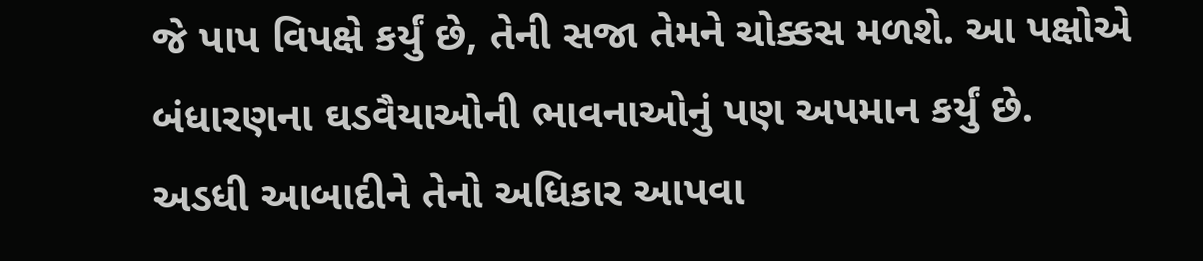જે પાપ વિપક્ષે કર્યું છે, તેની સજા તેમને ચોક્કસ મળશે. આ પક્ષોએ બંધારણના ઘડવૈયાઓની ભાવનાઓનું પણ અપમાન કર્યું છે.
અડધી આબાદીને તેનો અધિકાર આપવા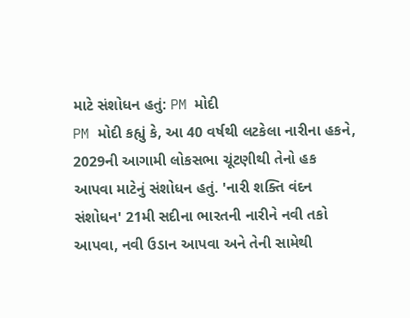માટે સંશોધન હતું: PM મોદી
PM મોદી કહ્યું કે, આ 40 વર્ષથી લટકેલા નારીના હકને, 2029ની આગામી લોકસભા ચૂંટણીથી તેનો હક આપવા માટેનું સંશોધન હતું. 'નારી શક્તિ વંદન સંશોધન' 21મી સદીના ભારતની નારીને નવી તકો આપવા, નવી ઉડાન આપવા અને તેની સામેથી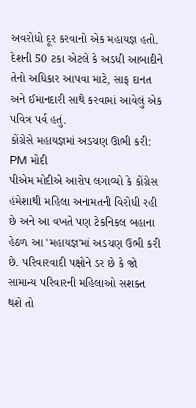અવરોધો દૂર કરવાનો એક મહાયજ્ઞ હતો. દેશની 50 ટકા એટલે કે અડધી આબાદીને તેનો અધિકાર આપવા માટે, સાફ દાનત અને ઈમાનદારી સાથે કરવામાં આવેલું એક પવિત્ર પર્વ હતું.
કોંગ્રેસે મહાયજ્ઞમાં અડચણ ઊભી કરી: PM મોદી
પીએમ મોદીએ આરોપ લગાવ્યો કે કોંગ્રેસ હંમેશાથી મહિલા અનામતની વિરોધી રહી છે અને આ વખતે પણ ટેકનિકલ બહાના હેઠળ આ 'મહાયજ્ઞ'માં અડચણ ઉભી કરી છે. પરિવારવાદી પક્ષોને ડર છે કે જો સામાન્ય પરિવારની મહિલાઓ સશક્ત થશે તો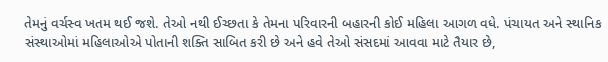તેમનું વર્ચસ્વ ખતમ થઈ જશે. તેઓ નથી ઈચ્છતા કે તેમના પરિવારની બહારની કોઈ મહિલા આગળ વધે. પંચાયત અને સ્થાનિક સંસ્થાઓમાં મહિલાઓએ પોતાની શક્તિ સાબિત કરી છે અને હવે તેઓ સંસદમાં આવવા માટે તૈયાર છે,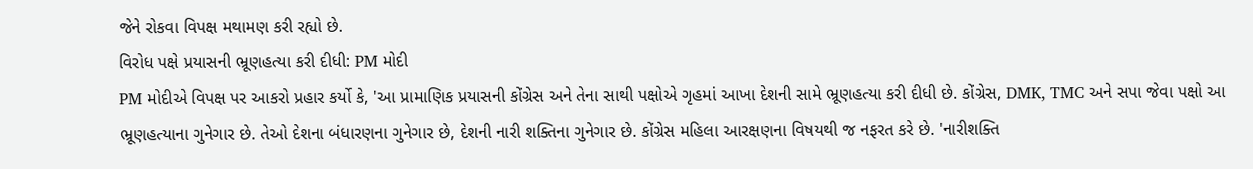જેને રોકવા વિપક્ષ મથામણ કરી રહ્યો છે.
વિરોધ પક્ષે પ્રયાસની ભ્રૂણહત્યા કરી દીધી: PM મોદી
PM મોદીએ વિપક્ષ પર આકરો પ્રહાર કર્યો કે, 'આ પ્રામાણિક પ્રયાસની કોંગ્રેસ અને તેના સાથી પક્ષોએ ગૃહમાં આખા દેશની સામે ભ્રૂણહત્યા કરી દીધી છે. કોંગ્રેસ, DMK, TMC અને સપા જેવા પક્ષો આ ભ્રૂણહત્યાના ગુનેગાર છે. તેઓ દેશના બંધારણના ગુનેગાર છે, દેશની નારી શક્તિના ગુનેગાર છે. કોંગ્રેસ મહિલા આરક્ષણના વિષયથી જ નફરત કરે છે. 'નારીશક્તિ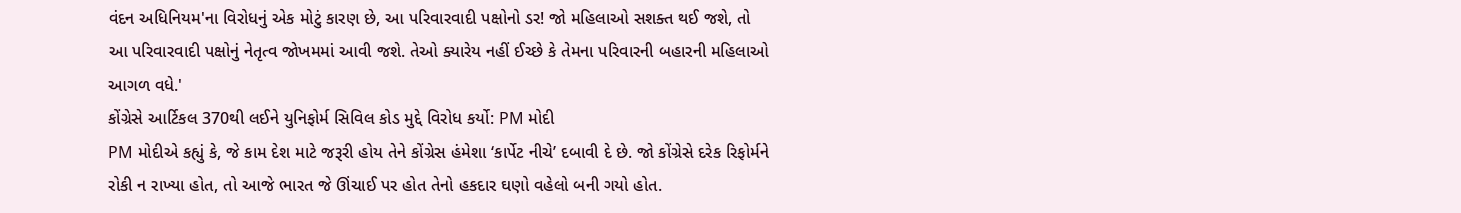વંદન અધિનિયમ'ના વિરોધનું એક મોટું કારણ છે, આ પરિવારવાદી પક્ષોનો ડર! જો મહિલાઓ સશક્ત થઈ જશે, તો આ પરિવારવાદી પક્ષોનું નેતૃત્વ જોખમમાં આવી જશે. તેઓ ક્યારેય નહીં ઈચ્છે કે તેમના પરિવારની બહારની મહિલાઓ આગળ વધે.'
કોંગ્રેસે આર્ટિકલ 370થી લઈને યુનિફોર્મ સિવિલ કોડ મુદ્દે વિરોધ કર્યો: PM મોદી
PM મોદીએ કહ્યું કે, જે કામ દેશ માટે જરૂરી હોય તેને કોંગ્રેસ હંમેશા ‘કાર્પેટ નીચે’ દબાવી દે છે. જો કોંગ્રેસે દરેક રિફોર્મને રોકી ન રાખ્યા હોત, તો આજે ભારત જે ઊંચાઈ પર હોત તેનો હકદાર ઘણો વહેલો બની ગયો હોત.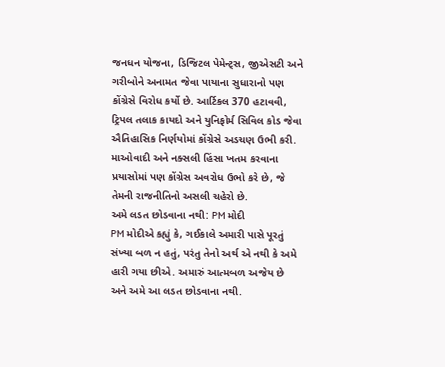જનધન યોજના, ડિજિટલ પેમેન્ટ્સ, જીએસટી અને ગરીબોને અનામત જેવા પાયાના સુધારાનો પણ કોંગ્રેસે વિરોધ કર્યો છે. આર્ટિકલ 370 હટાવવી, ટ્રિપલ તલાક કાયદો અને યુનિફોર્મ સિવિલ કોડ જેવા ઐતિહાસિક નિર્ણયોમાં કોંગ્રેસે અડચણ ઉભી કરી. માઓવાદી અને નક્સલી હિંસા ખતમ કરવાના પ્રયાસોમાં પણ કોંગ્રેસ અવરોધ ઉભો કરે છે, જે તેમની રાજનીતિનો અસલી ચહેરો છે.
અમે લડત છોડવાના નથી: PM મોદી
PM મોદીએ કહ્યું કે, ગઈકાલે અમારી પાસે પૂરતું સંખ્યા બળ ન હતું, પરંતુ તેનો અર્થ એ નથી કે અમે હારી ગયા છીએ. અમારું આત્મબળ અજેય છે અને અમે આ લડત છોડવાના નથી.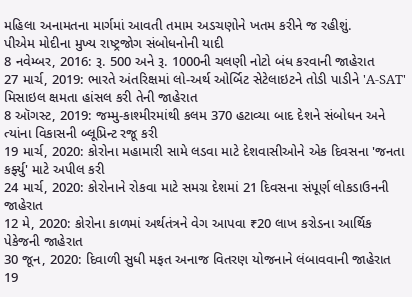મહિલા અનામતના માર્ગમાં આવતી તમામ અડચણોને ખતમ કરીને જ રહીશું.
પીએમ મોદીના મુખ્ય રાષ્ટ્રજોગ સંબોધનોની યાદી
8 નવેમ્બર, 2016: રૂ. 500 અને રૂ. 1000ની ચલણી નોટો બંધ કરવાની જાહેરાત
27 માર્ચ, 2019: ભારતે અંતરિક્ષમાં લો-અર્થ ઓર્બિટ સેટેલાઇટને તોડી પાડીને 'A-SAT' મિસાઇલ ક્ષમતા હાંસલ કરી તેની જાહેરાત
8 ઑગસ્ટ, 2019: જમ્મુ-કાશ્મીરમાંથી કલમ 370 હટાવ્યા બાદ દેશને સંબોધન અને ત્યાંના વિકાસની બ્લૂપ્રિન્ટ રજૂ કરી
19 માર્ચ, 2020: કોરોના મહામારી સામે લડવા માટે દેશવાસીઓને એક દિવસના 'જનતા કર્ફ્યુ' માટે અપીલ કરી
24 માર્ચ, 2020: કોરોનાને રોકવા માટે સમગ્ર દેશમાં 21 દિવસના સંપૂર્ણ લોકડાઉનની જાહેરાત
12 મે, 2020: કોરોના કાળમાં અર્થતંત્રને વેગ આપવા ₹20 લાખ કરોડના આર્થિક પેકેજની જાહેરાત
30 જૂન, 2020: દિવાળી સુધી મફત અનાજ વિતરણ યોજનાને લંબાવવાની જાહેરાત
19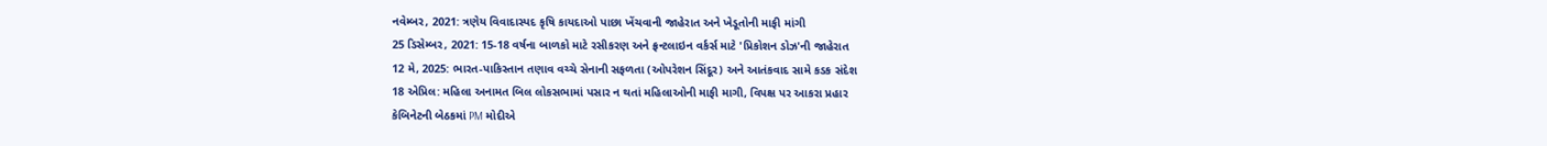નવેમ્બર, 2021: ત્રણેય વિવાદાસ્પદ કૃષિ કાયદાઓ પાછા ખેંચવાની જાહેરાત અને ખેડૂતોની માફી માંગી
25 ડિસેમ્બર, 2021: 15-18 વર્ષના બાળકો માટે રસીકરણ અને ફ્રન્ટલાઇન વર્કર્સ માટે 'પ્રિકોશન ડોઝ'ની જાહેરાત
12 મે, 2025: ભારત-પાકિસ્તાન તણાવ વચ્ચે સેનાની સફળતા (ઓપરેશન સિંદૂર) અને આતંકવાદ સામે કડક સંદેશ
18 એપ્રિલ: મહિલા અનામત બિલ લોકસભામાં પસાર ન થતાં મહિલાઓની માફી માગી, વિપક્ષ પર આકરા પ્રહાર
કેબિનેટની બેઠકમાં PM મોદીએ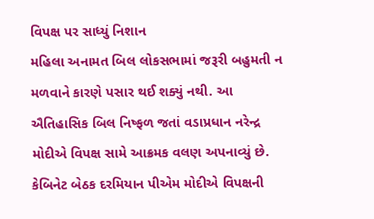વિપક્ષ પર સાધ્યું નિશાન
મહિલા અનામત બિલ લોકસભામાં જરૂરી બહુમતી ન મળવાને કારણે પસાર થઈ શક્યું નથી. આ ઐતિહાસિક બિલ નિષ્ફળ જતાં વડાપ્રધાન નરેન્દ્ર મોદીએ વિપક્ષ સામે આક્રમક વલણ અપનાવ્યું છે. કેબિનેટ બેઠક દરમિયાન પીએમ મોદીએ વિપક્ષની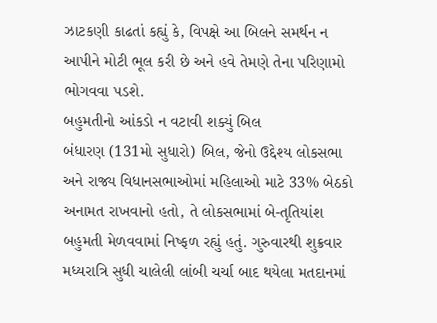ઝાટકણી કાઢતાં કહ્યું કે, વિપક્ષે આ બિલને સમર્થન ન આપીને મોટી ભૂલ કરી છે અને હવે તેમણે તેના પરિણામો ભોગવવા પડશે.
બહુમતીનો આંકડો ન વટાવી શક્યું બિલ
બંધારણ (131મો સુધારો) બિલ, જેનો ઉદ્દેશ્ય લોકસભા અને રાજ્ય વિધાનસભાઓમાં મહિલાઓ માટે 33% બેઠકો અનામત રાખવાનો હતો, તે લોકસભામાં બે-તૃતિયાંશ બહુમતી મેળવવામાં નિષ્ફળ રહ્યું હતું. ગુરુવારથી શુક્રવાર મધ્યરાત્રિ સુધી ચાલેલી લાંબી ચર્ચા બાદ થયેલા મતદાનમાં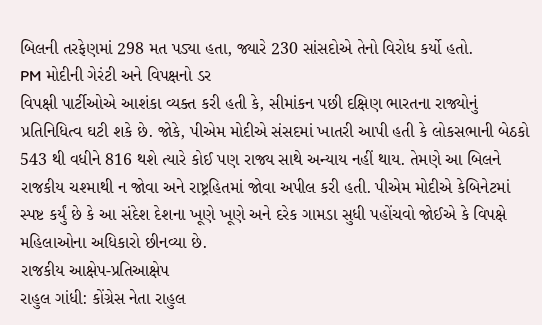બિલની તરફેણમાં 298 મત પડ્યા હતા, જ્યારે 230 સાંસદોએ તેનો વિરોધ કર્યો હતો.
PM મોદીની ગેરંટી અને વિપક્ષનો ડર
વિપક્ષી પાર્ટીઓએ આશંકા વ્યક્ત કરી હતી કે, સીમાંકન પછી દક્ષિણ ભારતના રાજ્યોનું પ્રતિનિધિત્વ ઘટી શકે છે. જોકે, પીએમ મોદીએ સંસદમાં ખાતરી આપી હતી કે લોકસભાની બેઠકો 543 થી વધીને 816 થશે ત્યારે કોઈ પણ રાજ્ય સાથે અન્યાય નહીં થાય. તેમણે આ બિલને રાજકીય ચશ્માથી ન જોવા અને રાષ્ટ્રહિતમાં જોવા અપીલ કરી હતી. પીએમ મોદીએ કેબિનેટમાં સ્પષ્ટ કર્યું છે કે આ સંદેશ દેશના ખૂણે ખૂણે અને દરેક ગામડા સુધી પહોંચવો જોઈએ કે વિપક્ષે મહિલાઓના અધિકારો છીનવ્યા છે.
રાજકીય આક્ષેપ-પ્રતિઆક્ષેપ
રાહુલ ગાંધી: કોંગ્રેસ નેતા રાહુલ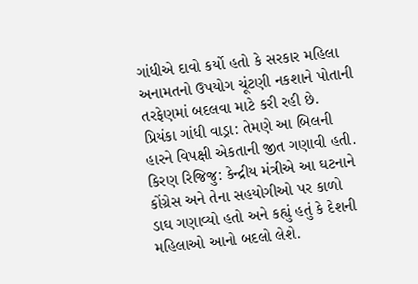ગાંધીએ દાવો કર્યો હતો કે સરકાર મહિલા અનામતનો ઉપયોગ ચૂંટણી નકશાને પોતાની તરફેણમાં બદલવા માટે કરી રહી છે.
પ્રિયંકા ગાંધી વાડ્રા: તેમણે આ બિલની હારને વિપક્ષી એકતાની જીત ગણાવી હતી.
કિરણ રિજિજુ: કેન્દ્રીય મંત્રીએ આ ઘટનાને કોંગ્રેસ અને તેના સહયોગીઓ પર કાળો ડાઘ ગણાવ્યો હતો અને કહ્યું હતું કે દેશની મહિલાઓ આનો બદલો લેશે.